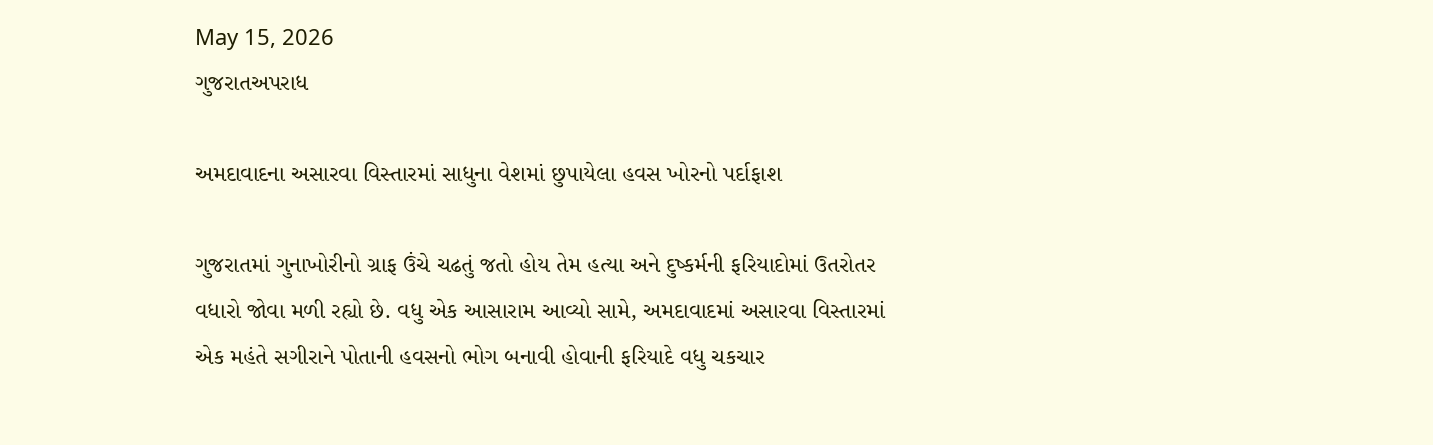May 15, 2026
ગુજરાતઅપરાધ

અમદાવાદના અસારવા વિસ્તારમાં સાધુના વેશમાં છુપાયેલા હવસ ખોરનો પર્દાફાશ

ગુજરાતમાં ગુનાખોરીનો ગ્રાફ ઉંચે ચઢતું જતો હોય તેમ હત્યા અને દુષ્કર્મની ફરિયાદોમાં ઉતરોતર વધારો જોવા મળી રહ્યો છે. વધુ એક આસારામ આવ્યો સામે, અમદાવાદમાં અસારવા વિસ્તારમાં એક મહંતે સગીરાને પોતાની હવસનો ભોગ બનાવી હોવાની ફરિયાદે વધુ ચકચાર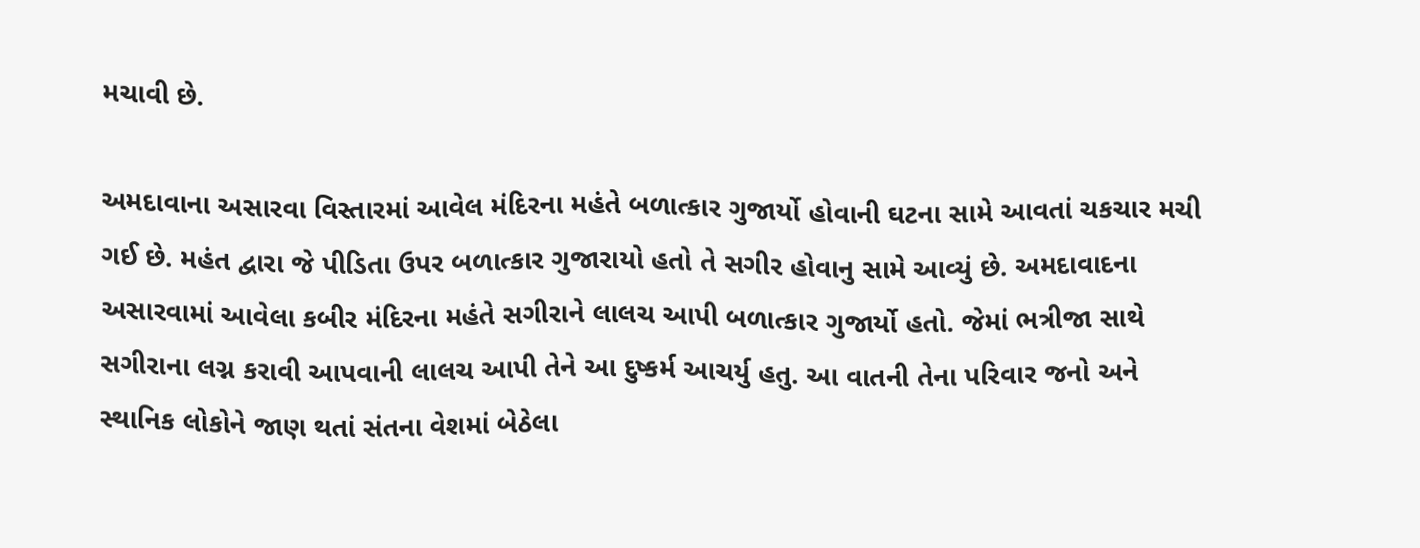મચાવી છે.

અમદાવાના અસારવા વિસ્તારમાં આવેલ મંદિરના મહંતે બળાત્કાર ગુજાર્યો હોવાની ઘટના સામે આવતાં ચકચાર મચી ગઈ છે. મહંત દ્વારા જે પીડિતા ઉપર બળાત્કાર ગુજારાયો હતો તે સગીર હોવાનુ સામે આવ્યું છે. અમદાવાદના અસારવામાં આવેલા કબીર મંદિરના મહંતે સગીરાને લાલચ આપી બળાત્કાર ગુજાર્યો હતો. જેમાં ભત્રીજા સાથે સગીરાના લગ્ન કરાવી આપવાની લાલચ આપી તેને આ દુષ્કર્મ આચર્યુ હતુ. આ વાતની તેના પરિવાર જનો અને સ્થાનિક લોકોને જાણ થતાં સંતના વેશમાં બેઠેલા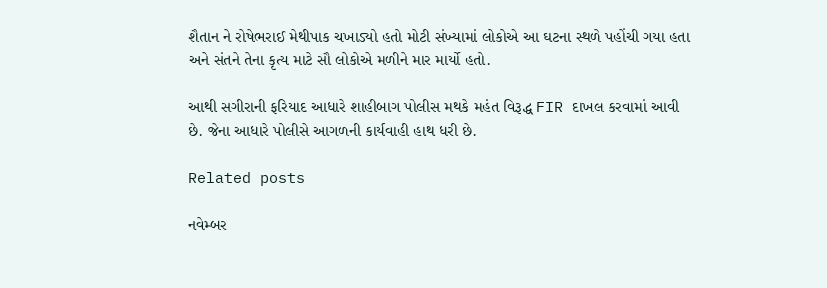શૈતાન ને રોષેભરાઈ મેથીપાક ચખાડ્યો હતો મોટી સંખ્યામાં લોકોએ આ ઘટના સ્થળે પહોંચી ગયા હતા અને સંતને તેના કૃત્ય માટે સૌ લોકોએ મળીને માર માર્યો હતો.

આથી સગીરાની ફરિયાદ આધારે શાહીબાગ પોલીસ મથકે મહંત વિરૂદ્ધ FIR દાખલ કરવામાં આવી છે. જેના આધારે પોલીસે આગળની કાર્યવાહી હાથ ધરી છે.

Related posts

નવેમ્‍બર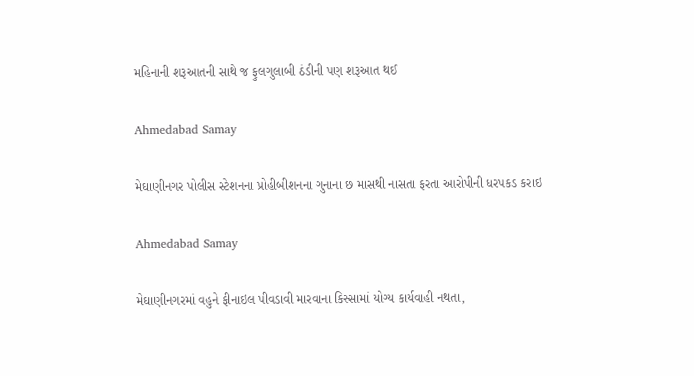મહિનાની શરૂઆતની સાથે જ ફુલગુલાબી ઠંડીની પણ શરૂઆત થઈ

Ahmedabad Samay

મેઘાણીનગર પોલીસ સ્ટેશનના પ્રોહીબીશનના ગુનાના છ માસથી નાસતા ફરતા આરોપીની ધરપકડ કરાઇ

Ahmedabad Samay

મેઘાણીનગરમાં વહુને ફીનાઇલ પીવડાવી મારવાના કિસ્સામાં યોગ્ય કાર્યવાહી નથતા,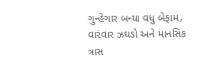ગુન્હેગાર બન્યા વધુ બેફામ, વારંવાર ઝઘડો અને માનસિક ત્રાસ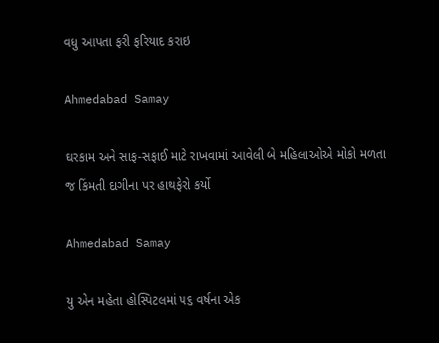વધુ આપતા ફરી ફરિયાદ કરાઇ

Ahmedabad Samay

ઘરકામ અને સાફ-સફાઈ માટે રાખવામાં આવેલી બે મહિલાઓએ મોકો મળતા જ કિંમતી દાગીના પર હાથફેરો કર્યો

Ahmedabad Samay

યુ એન મહેતા હોસ્પિટલમાં ૫૬ વર્ષના એક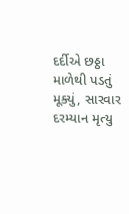દર્દીએ છઠ્ઠા માળેથી પડતું મૂક્યું, સારવાર દરમ્યાન મૃત્યુ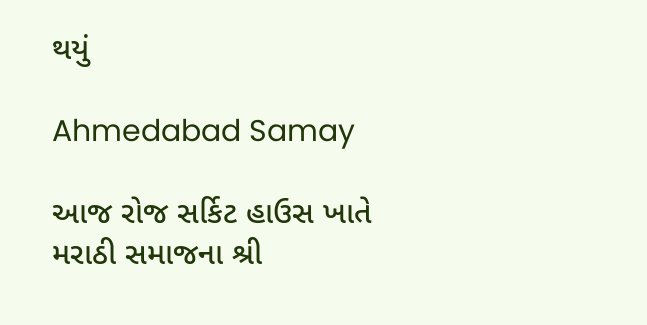થયું

Ahmedabad Samay

આજ રોજ સર્કિટ હાઉસ ખાતે મરાઠી સમાજના શ્રી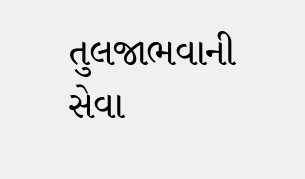તુલજાભવાની સેવા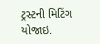ટ્રસ્ટની મિટિંગ યોજાઇ.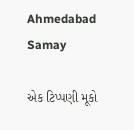Ahmedabad Samay

એક ટિપ્પણી મૂકો